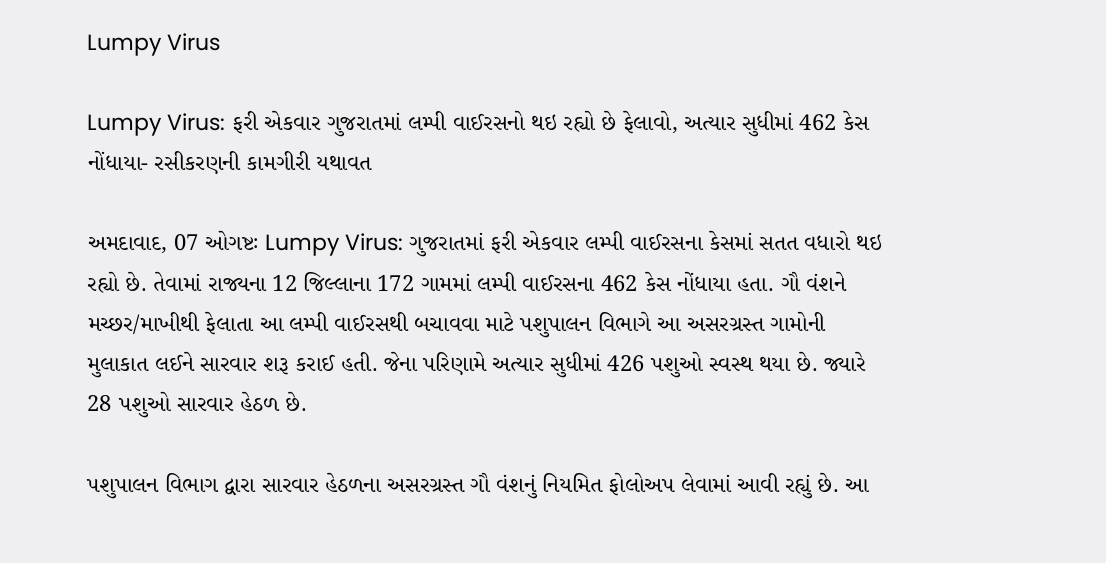Lumpy Virus

Lumpy Virus: ફરી એકવાર ગુજરાતમાં લમ્પી વાઈરસનો થઇ રહ્યો છે ફેલાવો, અત્યાર સુધીમાં 462 કેસ નોંધાયા- રસીકરણની કામગીરી યથાવત

અમદાવાદ, 07 ઓગષ્ટઃ Lumpy Virus: ગુજરાતમાં ફરી એકવાર લમ્પી વાઈરસના કેસમાં સતત વધારો થઇ રહ્યો છે. તેવામાં રાજ્યના 12 જિલ્લાના 172 ગામમાં લમ્પી વાઈરસના 462 કેસ નોંધાયા હતા. ગૌ વંશને મચ્છર/માખીથી ફેલાતા આ લમ્પી વાઈરસથી બચાવવા માટે પશુપાલન વિભાગે આ અસરગ્રસ્ત ગામોની મુલાકાત લઈને સારવાર શરૂ કરાઈ હતી. જેના પરિણામે અત્યાર સુધીમાં 426 પશુઓ સ્વસ્થ થયા છે. જ્યારે 28 પશુઓ સારવાર હેઠળ છે.

પશુપાલન વિભાગ દ્વારા સારવાર હેઠળના અસરગ્રસ્ત ગૌ વંશનું નિયમિત ફોલોઅપ લેવામાં આવી રહ્યું છે. આ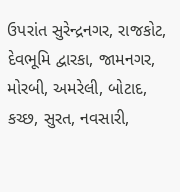ઉપરાંત સુરેન્દ્રનગર, રાજકોટ, દેવભૂમિ દ્વારકા, જામનગર, મોરબી, અમરેલી, બોટાદ, કચ્છ, સુરત, નવસારી,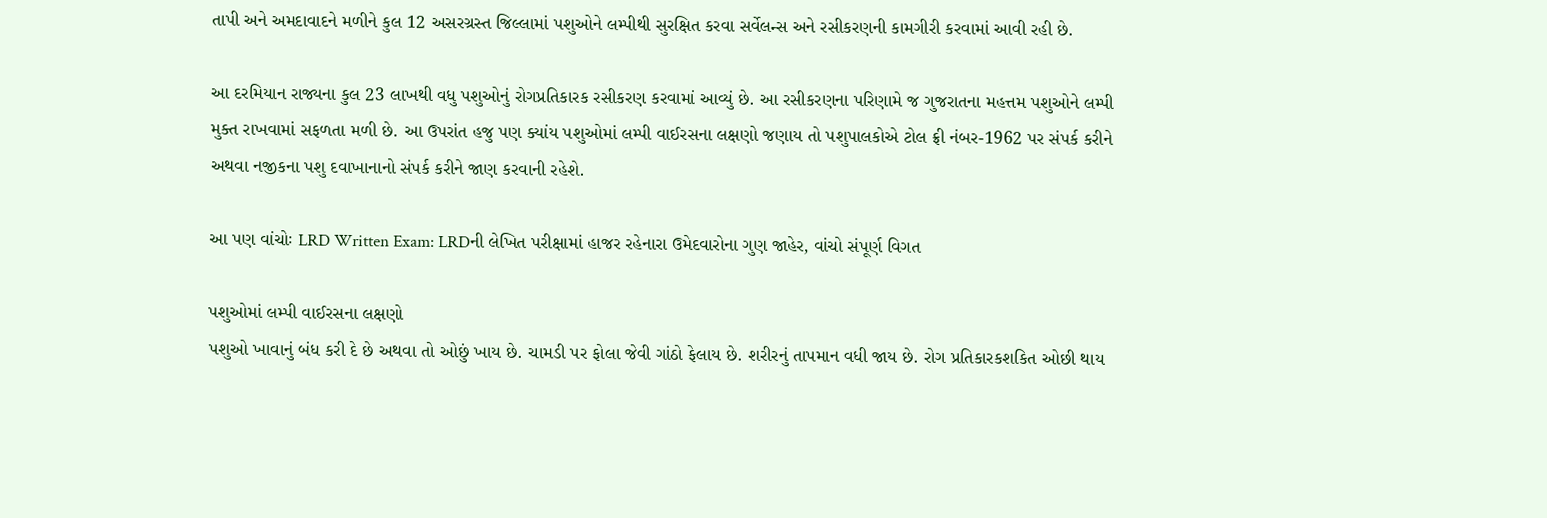તાપી અને અમદાવાદને મળીને કુલ 12 અસરગ્રસ્ત જિલ્લામાં પશુઓને લમ્પીથી સુરક્ષિત કરવા સર્વેલન્સ અને રસીકરણની કામગીરી કરવામાં આવી રહી છે.

આ દરમિયાન રાજ્યના કુલ 23 લાખથી વધુ પશુઓનું રોગપ્રતિકારક રસીકરણ કરવામાં આવ્યું છે. આ રસીકરણના પરિણામે જ ગુજરાતના મહત્તમ પશુઓને લમ્પી મુક્ત રાખવામાં સફળતા મળી છે. આ ઉપરાંત હજુ પણ ક્યાંય પશુઓમાં લમ્પી વાઈરસના લક્ષણો જણાય તો પશુપાલકોએ ટોલ ફ્રી નંબર-1962 પર સંપર્ક કરીને અથવા નજીકના પશુ દવાખાનાનો સંપર્ક કરીને જાણ કરવાની રહેશે.

આ પણ વાંચોઃ LRD Written Exam: LRDની લેખિત પરીક્ષામાં હાજર રહેનારા ઉમેદવારોના ગુણ જાહેર, વાંચો સંપૂર્ણ વિગત

પશુઓમાં લમ્પી વાઈરસના લક્ષણો
પશુઓ ખાવાનું બંધ કરી દે છે અથવા તો ઓછું ખાય છે. ચામડી પર ફોલા જેવી ગાંઠો ફેલાય છે. શરીરનું તાપમાન વધી જાય છે. રોગ પ્રતિકારકશકિત ઓછી થાય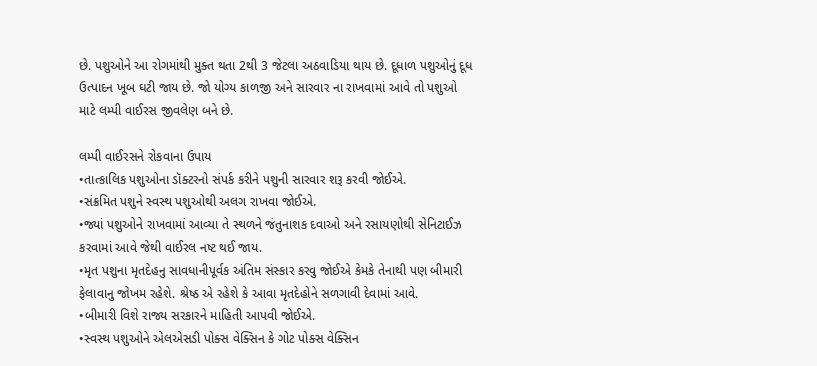છે. પશુઓને આ રોગમાંથી મુક્ત થતા 2થી 3 જેટલા અઠવાડિયા થાય છે. દૂધાળ પશુઓનું દૂધ ઉત્પાદન ખૂબ ઘટી જાય છે. જો યોગ્ય કાળજી અને સારવાર ના રાખવામાં આવે તો પશુઓ માટે લમ્પી વાઈરસ જીવલેણ બને છે.

લમ્પી વાઈરસને રોકવાના ઉપાય
•તાત્કાલિક પશુઓના ડૉક્ટરનો સંપર્ક કરીને પશુની સારવાર શરૂ કરવી જોઈએ.
•સંક્રમિત પશુને સ્વસ્થ પશુઓથી અલગ રાખવા જોઈએ.
•જ્યાં પશુઓને રાખવામાં આવ્યા તે સ્થળને જંતુનાશક દવાઓ અને રસાયણોથી સેનિટાઈઝ કરવામાં આવે જેથી વાઈરલ નષ્ટ થઈ જાય.
•મૃત પશુના મૃતદેહનુ સાવધાનીપૂર્વક અંતિમ સંસ્કાર કરવુ જોઈએ કેમકે તેનાથી પણ બીમારી ફેલાવાનુ જોખમ રહેશે. શ્રેષ્ઠ એ રહેશે કે આવા મૃતદેહોને સળગાવી દેવામાં આવે.
•બીમારી વિશે રાજ્ય સરકારને માહિતી આપવી જોઈએ.
•સ્વસ્થ પશુઓને એલએસડી પોક્સ વેક્સિન કે ગોટ પોક્સ વેક્સિન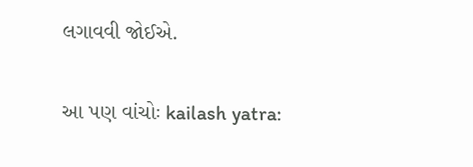લગાવવી જોઈએ.

આ પણ વાંચોઃ kailash yatra: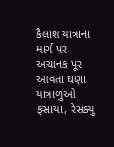કૈલાશ યાત્રાના માર્ગ પર અચાનક પૂર આવતા ઘણા યાત્રાળુઓ ફસાયા, રેસક્યુ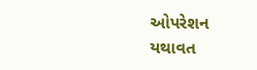ઓપરેશન યથાવત